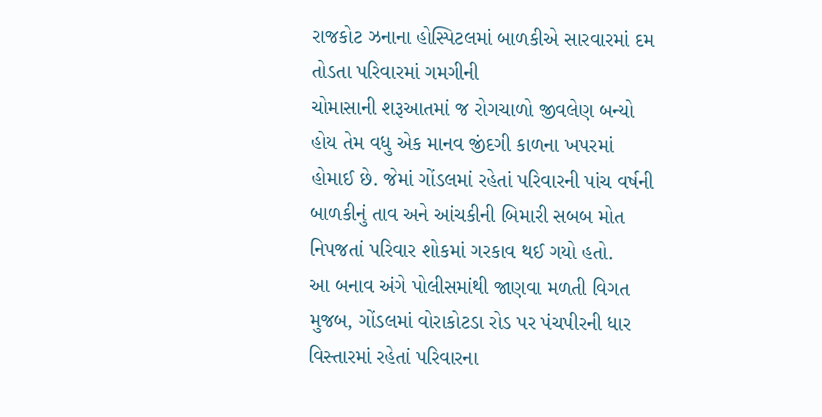રાજકોટ ઝનાના હોસ્પિટલમાં બાળકીએ સારવારમાં દમ તોડતા પરિવારમાં ગમગીની
ચોમાસાની શરૂઆતમાં જ રોગચાળો જીવલેણ બન્યો હોય તેમ વધુ એક માનવ જીંદગી કાળના ખપરમાં હોમાઈ છે. જેમાં ગોંડલમાં રહેતાં પરિવારની પાંચ વર્ષની બાળકીનું તાવ અને આંચકીની બિમારી સબબ મોત નિપજતાં પરિવાર શોકમાં ગરકાવ થઈ ગયો હતો.
આ બનાવ અંગે પોલીસમાંથી જાણવા મળતી વિગત મુજબ, ગોંડલમાં વોરાકોટડા રોડ પર પંચપીરની ધાર વિસ્તારમાં રહેતાં પરિવારના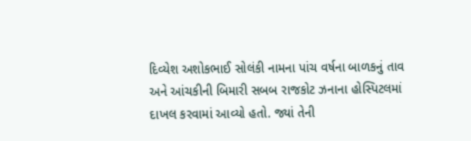દિવ્યેશ અશોકભાઈ સોલંકી નામના પાંચ વર્ષના બાળકનું તાવ અને આંચકીની બિમારી સબબ રાજકોટ ઝનાના હોસ્પિટલમાં દાખલ કરવામાં આવ્યો હતો. જ્યાં તેની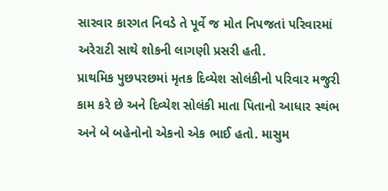સારવાર કારગત નિવડે તે પૂર્વે જ મોત નિપજતાં પરિવારમાં અરેરાટી સાથે શોકની લાગણી પ્રસરી હતી.
પ્રાથમિક પુછપરછમાં મૃતક દિવ્યેશ સોલંકીનો પરિવાર મજુરી કામ કરે છે અને દિવ્યેશ સોલંકી માતા પિતાનો આધાર સ્થંભ અને બે બહેનોનો એકનો એક ભાઈ હતો. માસુમ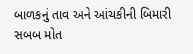બાળકનું તાવ અને આંચકીની બિમારી સબબ મોત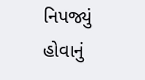નિપજ્યું હોવાનું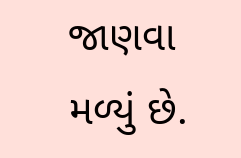જાણવા મળ્યું છે.